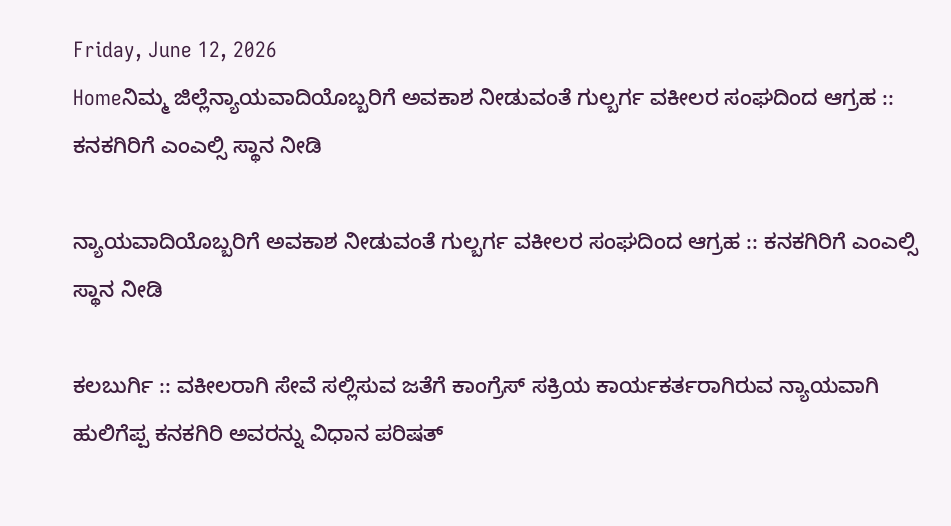Friday, June 12, 2026
Homeನಿಮ್ಮ ಜಿಲ್ಲೆನ್ಯಾಯವಾದಿಯೊಬ್ಬರಿಗೆ ಅವಕಾಶ ನೀಡುವಂತೆ ಗುಲ್ಬರ್ಗ ವಕೀಲರ ಸಂಘದಿಂದ ಆಗ್ರಹ :: ಕನಕಗಿರಿಗೆ ಎಂಎಲ್ಸಿ ಸ್ಥಾನ ನೀಡಿ

ನ್ಯಾಯವಾದಿಯೊಬ್ಬರಿಗೆ ಅವಕಾಶ ನೀಡುವಂತೆ ಗುಲ್ಬರ್ಗ ವಕೀಲರ ಸಂಘದಿಂದ ಆಗ್ರಹ :: ಕನಕಗಿರಿಗೆ ಎಂಎಲ್ಸಿ ಸ್ಥಾನ ನೀಡಿ

ಕಲಬುರ್ಗಿ :: ವಕೀಲರಾಗಿ ಸೇವೆ ಸಲ್ಲಿಸುವ ಜತೆಗೆ ಕಾಂಗ್ರೆಸ್ ಸಕ್ರಿಯ ಕಾರ್ಯಕರ್ತರಾಗಿರುವ ನ್ಯಾಯವಾಗಿ ಹುಲಿಗೆಪ್ಪ ಕನಕಗಿರಿ ಅವರನ್ನು ವಿಧಾನ ಪರಿಷತ್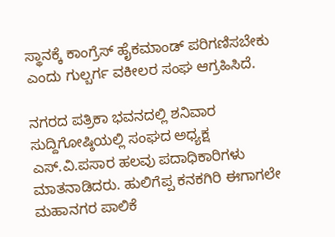ಸ್ಥಾನಕ್ಕೆ ಕಾಂಗ್ರೆಸ್ ಹೈಕಮಾಂಡ್ ಪರಿಗಣಿಸಬೇಕು ಎಂದು ಗುಲ್ಬರ್ಗ ವಕೀಲರ ಸಂಘ ಆಗ್ರಹಿಸಿದೆ.

ನಗರದ ಪತ್ರಿಕಾ ಭವನದಲ್ಲಿ ಶನಿವಾರ ಸುದ್ದಿಗೋಷ್ಠಿಯಲ್ಲಿ ಸಂಘದ ಅಧ್ಯಕ್ಷ ಎಸ್.ವಿ.ಪಸಾರ ಹಲವು ಪದಾಧಿಕಾರಿಗಳು ಮಾತನಾಡಿದರು. ಹುಲಿಗೆಪ್ಪ ಕನಕಗಿರಿ ಈಗಾಗಲೇ ಮಹಾನಗರ ಪಾಲಿಕೆ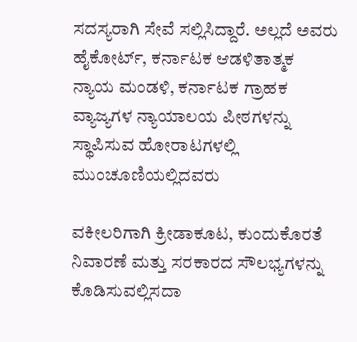ಸದಸ್ಯರಾಗಿ ಸೇವೆ ಸಲ್ಲಿಸಿದ್ದಾರೆ. ಅಲ್ಲದೆ ಅವರು ಹೈಕೋರ್ಟ್, ಕರ್ನಾಟಕ ಆಡಳಿತಾತ್ಮಕ ನ್ಯಾಯ ಮಂಡಳಿ, ಕರ್ನಾಟಕ ಗ್ರಾಹಕ ವ್ಯಾಜ್ಯಗಳ ನ್ಯಾಯಾಲಯ ಪೀಠಗಳನ್ನು ಸ್ಥಾಪಿಸುವ ಹೋರಾಟಗಳಲ್ಲಿ ಮುಂಚೂಣಿಯಲ್ಲಿದವರು

ವಕೀಲರಿಗಾಗಿ ಕ್ರೀಡಾಕೂಟ, ಕುಂದುಕೊರತೆ ನಿವಾರಣೆ ಮತ್ತು ಸರಕಾರದ ಸೌಲಭ್ಯಗಳನ್ನು ಕೊಡಿಸುವಲ್ಲಿಸದಾ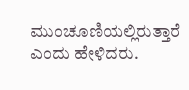ಮುಂಚೂಣಿಯಲ್ಲಿರುತ್ತಾರೆ ಎಂದು ಹೇಳಿದರು.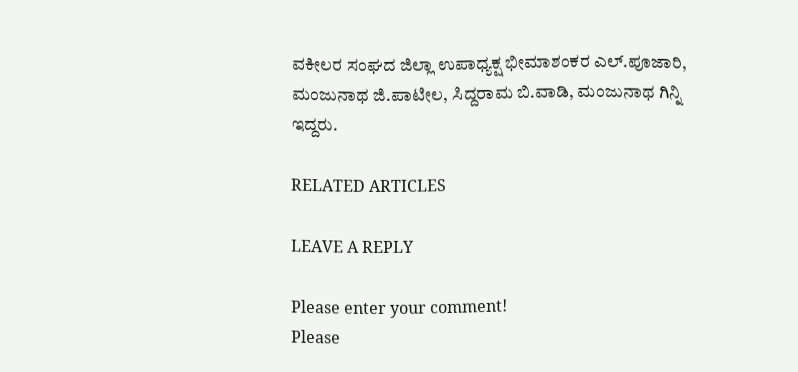ವಕೀಲರ ಸಂಘದ ಜಿಲ್ಲಾ ಉಪಾಧ್ಯಕ್ಷ ಭೀಮಾಶಂಕರ ಎಲ್.ಪೂಜಾರಿ, ಮಂಜುನಾಥ ಜಿ.ಪಾಟೀಲ, ಸಿದ್ದರಾಮ ಬಿ.ವಾಡಿ, ಮಂಜುನಾಥ ಗಿನ್ನಿ ಇದ್ದರು.

RELATED ARTICLES

LEAVE A REPLY

Please enter your comment!
Please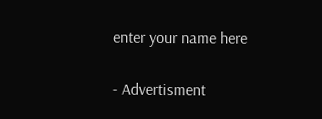enter your name here

- Advertisment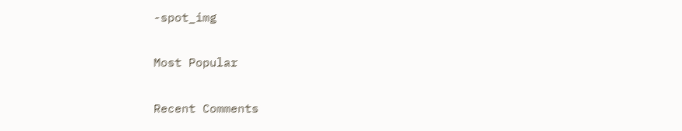-spot_img

Most Popular

Recent Comments